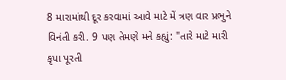8 મારામાંથી દૂર કરવામાં આવે માટે મેં ત્રણ વાર પ્રભુને વિનંતી કરી. 9 પણ તેમણે મને કહ્યું: "તારે માટે મારી કૃપા પૂરતી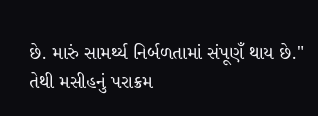છે. મારું સામર્થ્ય નિર્બળતામાં સંપૂણઁ થાય છે." તેથી મસીહનું પરાક્રમ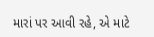મારાં પર આવી રહે, એ માટે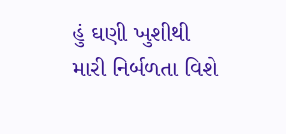હું ઘણી ખુશીથી મારી નિર્બળતા વિશે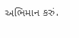અભિમાન કરું.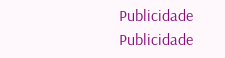Publicidade
Publicidade